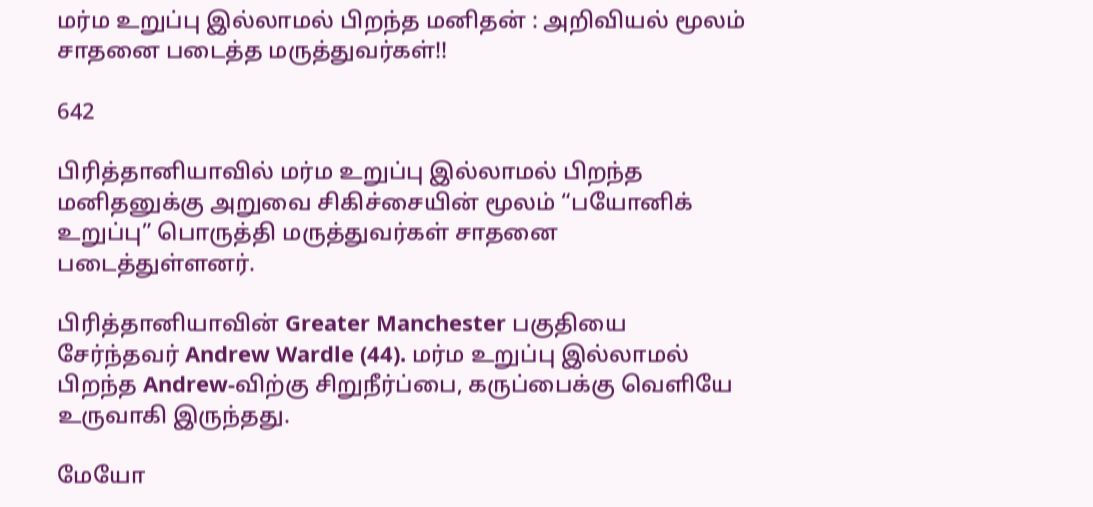மர்ம உறுப்பு இல்லாமல் பிறந்த மனிதன் : அறிவியல் மூலம் சாதனை படைத்த மருத்துவர்கள்!!

642

பிரித்தானியாவில் மர்ம உறுப்பு இல்லாமல் பிறந்த மனிதனுக்கு அறுவை சிகிச்சையின் மூலம் “பயோனிக் உறுப்பு” பொருத்தி மருத்துவர்கள் சாதனை படைத்துள்ளனர்.

பிரித்தானியாவின் Greater Manchester பகுதியை சேர்ந்தவர் Andrew Wardle (44). மர்ம உறுப்பு இல்லாமல் பிறந்த Andrew-விற்கு சிறுநீர்ப்பை, கருப்பைக்கு வெளியே உருவாகி இருந்தது.

மேயோ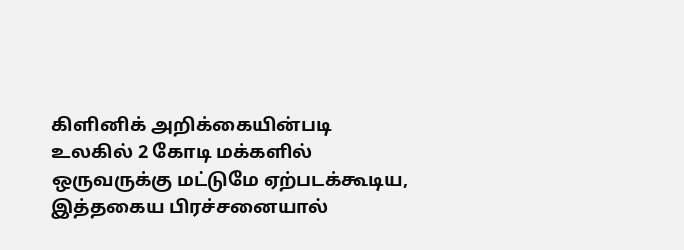கிளினிக் அறிக்கையின்படி உலகில் 2 கோடி மக்களில் ஒருவருக்கு மட்டுமே ஏற்படக்கூடிய, இத்தகைய பிரச்சனையால்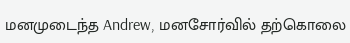மனமுடைந்த Andrew, மனசோர்வில் தற்கொலை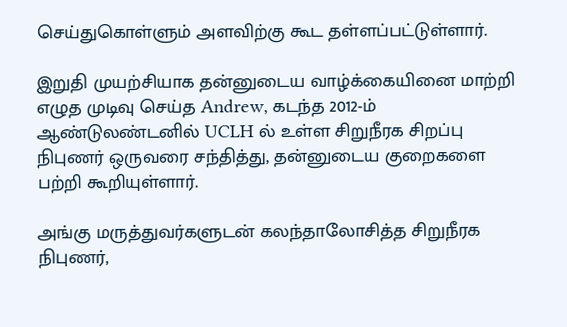செய்துகொள்ளும் அளவிற்கு கூட தள்ளப்பட்டுள்ளார்.

இறுதி முயற்சியாக தன்னுடைய வாழ்க்கையினை மாற்றி எழுத முடிவு செய்த Andrew, கடந்த 2012-ம் ஆண்டுலண்டனில் UCLH ல் உள்ள சிறுநீரக சிறப்பு நிபுணர் ஒருவரை சந்தித்து, தன்னுடைய குறைகளை பற்றி கூறியுள்ளார்.

அங்கு மருத்துவர்களுடன் கலந்தாலோசித்த சிறுநீரக நிபுணர்,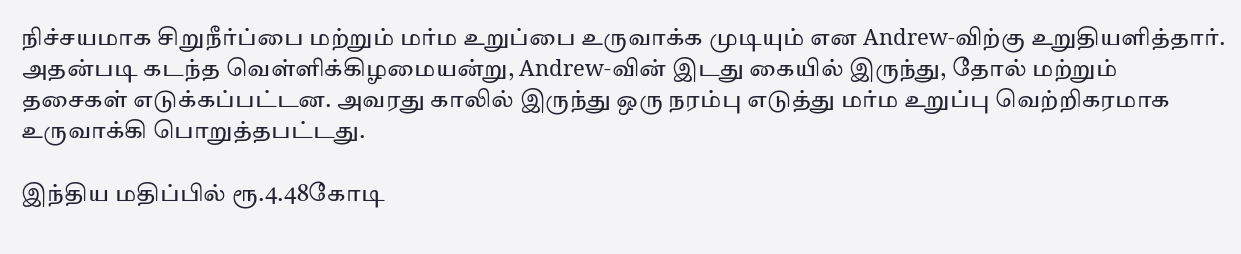நிச்சயமாக சிறுநீர்ப்பை மற்றும் மர்ம உறுப்பை உருவாக்க முடியும் என Andrew-விற்கு உறுதியளித்தார். அதன்படி கடந்த வெள்ளிக்கிழமையன்று, Andrew-வின் இடது கையில் இருந்து, தோல் மற்றும் தசைகள் எடுக்கப்பட்டன. அவரது காலில் இருந்து ஒரு நரம்பு எடுத்து மர்ம உறுப்பு வெற்றிகரமாக உருவாக்கி பொறுத்தபட்டது.

இந்திய மதிப்பில் ரூ.4.48கோடி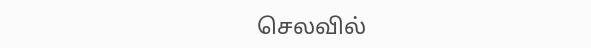செலவில்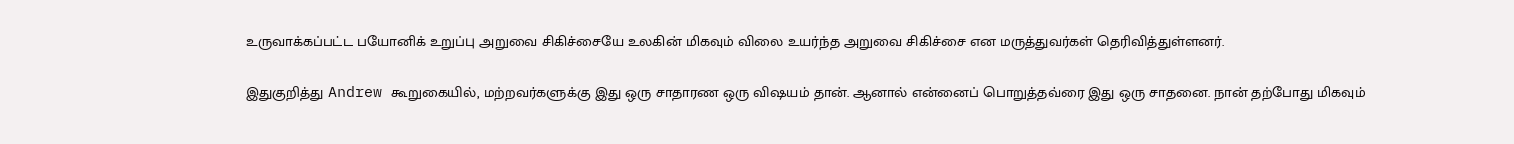உருவாக்கப்பட்ட பயோனிக் உறுப்பு அறுவை சிகிச்சையே உலகின் மிகவும் விலை உயர்ந்த அறுவை சிகிச்சை என மருத்துவர்கள் தெரிவித்துள்ளனர்.

இதுகுறித்து Andrew கூறுகையில், மற்றவர்களுக்கு இது ஒரு சாதாரண ஒரு விஷயம் தான். ஆனால் என்னைப் பொறுத்தவ்ரை இது ஒரு சாதனை. நான் தற்போது மிகவும்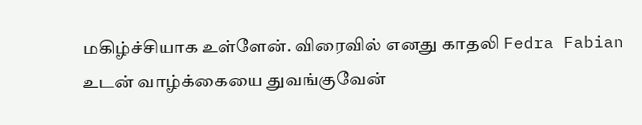மகிழ்ச்சியாக உள்ளேன். விரைவில் எனது காதலி Fedra Fabian உடன் வாழ்க்கையை துவங்குவேன்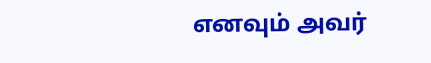எனவும் அவர்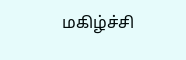மகிழ்ச்சி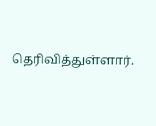தெரிவித்துள்ளார்.